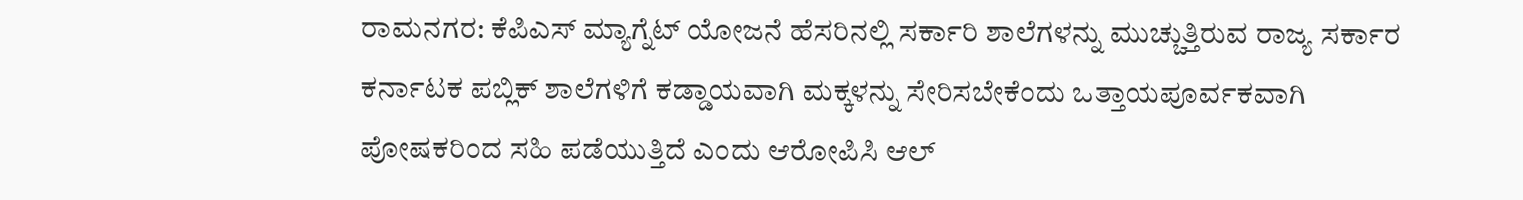ರಾಮನಗರ: ಕೆಪಿಎಸ್ ಮ್ಯಾಗ್ನೆಟ್ ಯೋಜನೆ ಹೆಸರಿನಲ್ಲಿ ಸರ್ಕಾರಿ ಶಾಲೆಗಳನ್ನು ಮುಚ್ಚುತ್ತಿರುವ ರಾಜ್ಯ ಸರ್ಕಾರ ಕರ್ನಾಟಕ ಪಬ್ಲಿಕ್ ಶಾಲೆಗಳಿಗೆ ಕಡ್ಡಾಯವಾಗಿ ಮಕ್ಕಳನ್ನು ಸೇರಿಸಬೇಕೆಂದು ಒತ್ತಾಯಪೂರ್ವಕವಾಗಿ ಪೋಷಕರಿಂದ ಸಹಿ ಪಡೆಯುತ್ತಿದೆ ಎಂದು ಆರೋಪಿಸಿ ಆಲ್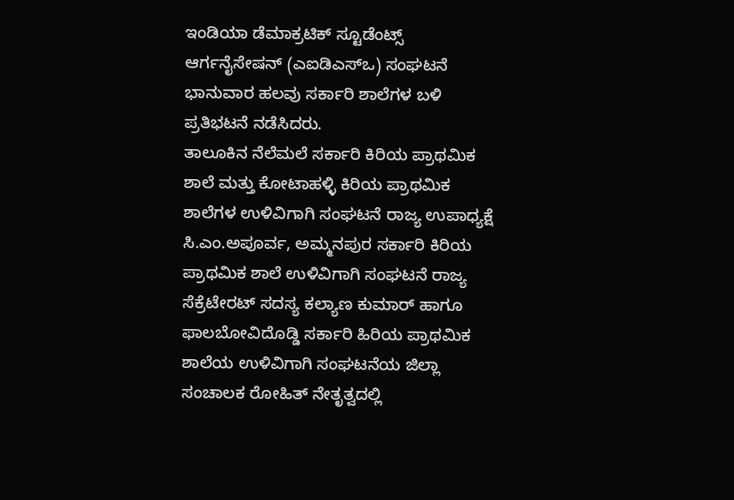ಇಂಡಿಯಾ ಡೆಮಾಕ್ರಟಿಕ್ ಸ್ಟೂಡೆಂಟ್ಸ್ ಆರ್ಗನೈಸೇಷನ್ (ಎಐಡಿಎಸ್ಒ) ಸಂಘಟನೆ ಭಾನುವಾರ ಹಲವು ಸರ್ಕಾರಿ ಶಾಲೆಗಳ ಬಳಿ ಪ್ರತಿಭಟನೆ ನಡೆಸಿದರು.
ತಾಲೂಕಿನ ನೆಲೆಮಲೆ ಸರ್ಕಾರಿ ಕಿರಿಯ ಪ್ರಾಥಮಿಕ ಶಾಲೆ ಮತ್ತು ಕೋಟಾಹಳ್ಳಿ ಕಿರಿಯ ಪ್ರಾಥಮಿಕ ಶಾಲೆಗಳ ಉಳಿವಿಗಾಗಿ ಸಂಘಟನೆ ರಾಜ್ಯ ಉಪಾಧ್ಯಕ್ಷೆ ಸಿ.ಎಂ.ಅಪೂರ್ವ, ಅಮ್ಮನಪುರ ಸರ್ಕಾರಿ ಕಿರಿಯ ಪ್ರಾಥಮಿಕ ಶಾಲೆ ಉಳಿವಿಗಾಗಿ ಸಂಘಟನೆ ರಾಜ್ಯ ಸೆಕ್ರೆಟೇರಟ್ ಸದಸ್ಯ ಕಲ್ಯಾಣ ಕುಮಾರ್ ಹಾಗೂ ಫಾಲಬೋವಿದೊಡ್ಡಿ ಸರ್ಕಾರಿ ಹಿರಿಯ ಪ್ರಾಥಮಿಕ ಶಾಲೆಯ ಉಳಿವಿಗಾಗಿ ಸಂಘಟನೆಯ ಜಿಲ್ಲಾ ಸಂಚಾಲಕ ರೋಹಿತ್ ನೇತೃತ್ವದಲ್ಲಿ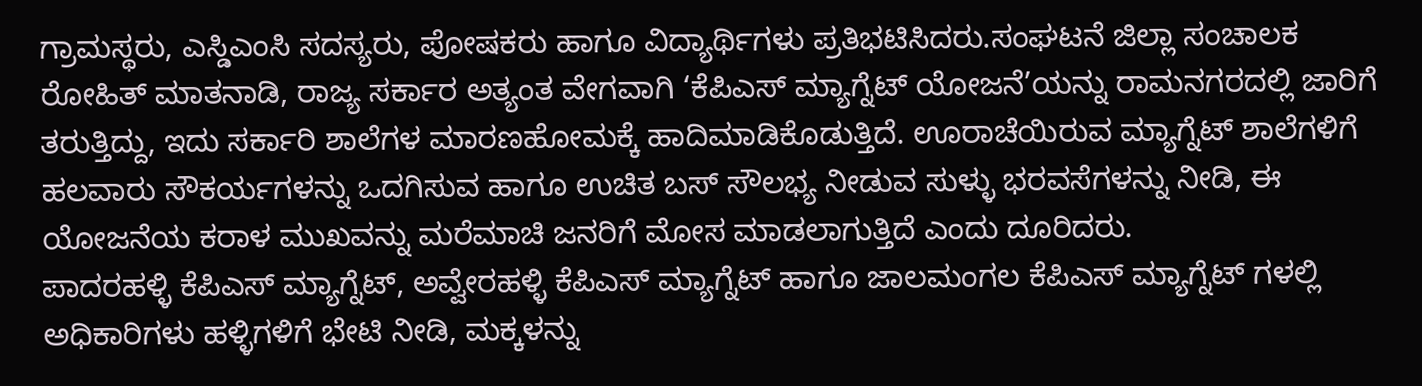ಗ್ರಾಮಸ್ಥರು, ಎಸ್ಡಿಎಂಸಿ ಸದಸ್ಯರು, ಪೋಷಕರು ಹಾಗೂ ವಿದ್ಯಾರ್ಥಿಗಳು ಪ್ರತಿಭಟಿಸಿದರು.ಸಂಘಟನೆ ಜಿಲ್ಲಾ ಸಂಚಾಲಕ ರೋಹಿತ್ ಮಾತನಾಡಿ, ರಾಜ್ಯ ಸರ್ಕಾರ ಅತ್ಯಂತ ವೇಗವಾಗಿ ‘ಕೆಪಿಎಸ್ ಮ್ಯಾಗ್ನೆಟ್ ಯೋಜನೆ’ಯನ್ನು ರಾಮನಗರದಲ್ಲಿ ಜಾರಿಗೆ ತರುತ್ತಿದ್ದು, ಇದು ಸರ್ಕಾರಿ ಶಾಲೆಗಳ ಮಾರಣಹೋಮಕ್ಕೆ ಹಾದಿಮಾಡಿಕೊಡುತ್ತಿದೆ. ಊರಾಚೆಯಿರುವ ಮ್ಯಾಗ್ನೆಟ್ ಶಾಲೆಗಳಿಗೆ ಹಲವಾರು ಸೌಕರ್ಯಗಳನ್ನು ಒದಗಿಸುವ ಹಾಗೂ ಉಚಿತ ಬಸ್ ಸೌಲಭ್ಯ ನೀಡುವ ಸುಳ್ಳು ಭರವಸೆಗಳನ್ನು ನೀಡಿ, ಈ ಯೋಜನೆಯ ಕರಾಳ ಮುಖವನ್ನು ಮರೆಮಾಚಿ ಜನರಿಗೆ ಮೋಸ ಮಾಡಲಾಗುತ್ತಿದೆ ಎಂದು ದೂರಿದರು.
ಪಾದರಹಳ್ಳಿ ಕೆಪಿಎಸ್ ಮ್ಯಾಗ್ನೆಟ್, ಅವ್ವೇರಹಳ್ಳಿ ಕೆಪಿಎಸ್ ಮ್ಯಾಗ್ನೆಟ್ ಹಾಗೂ ಜಾಲಮಂಗಲ ಕೆಪಿಎಸ್ ಮ್ಯಾಗ್ನೆಟ್ ಗಳಲ್ಲಿ ಅಧಿಕಾರಿಗಳು ಹಳ್ಳಿಗಳಿಗೆ ಭೇಟಿ ನೀಡಿ, ಮಕ್ಕಳನ್ನು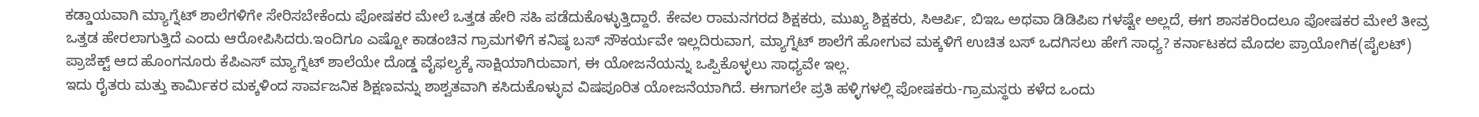ಕಡ್ಡಾಯವಾಗಿ ಮ್ಯಾಗ್ನೆಟ್ ಶಾಲೆಗಳಿಗೇ ಸೇರಿಸಬೇಕೆಂದು ಪೋಷಕರ ಮೇಲೆ ಒತ್ತಡ ಹೇರಿ ಸಹಿ ಪಡೆದುಕೊಳ್ಳುತ್ತಿದ್ದಾರೆ. ಕೇವಲ ರಾಮನಗರದ ಶಿಕ್ಷಕರು, ಮುಖ್ಯ ಶಿಕ್ಷಕರು, ಸಿಆರ್ಪಿ, ಬಿಇಒ ಅಥವಾ ಡಿಡಿಪಿಐ ಗಳಷ್ಟೇ ಅಲ್ಲದೆ, ಈಗ ಶಾಸಕರಿಂದಲೂ ಪೋಷಕರ ಮೇಲೆ ತೀವ್ರ ಒತ್ತಡ ಹೇರಲಾಗುತ್ತಿದೆ ಎಂದು ಆರೋಪಿಸಿದರು.ಇಂದಿಗೂ ಎಷ್ಟೋ ಕಾಡಂಚಿನ ಗ್ರಾಮಗಳಿಗೆ ಕನಿಷ್ಠ ಬಸ್ ಸೌಕರ್ಯವೇ ಇಲ್ಲದಿರುವಾಗ, ಮ್ಯಾಗ್ನೆಟ್ ಶಾಲೆಗೆ ಹೋಗುವ ಮಕ್ಕಳಿಗೆ ಉಚಿತ ಬಸ್ ಒದಗಿಸಲು ಹೇಗೆ ಸಾಧ್ಯ? ಕರ್ನಾಟಕದ ಮೊದಲ ಪ್ರಾಯೋಗಿಕ(ಪೈಲಟ್) ಪ್ರಾಜೆಕ್ಟ್ ಆದ ಹೊಂಗನೂರು ಕೆಪಿಎಸ್ ಮ್ಯಾಗ್ನೆಟ್ ಶಾಲೆಯೇ ದೊಡ್ಡ ವೈಫಲ್ಯಕ್ಕೆ ಸಾಕ್ಷಿಯಾಗಿರುವಾಗ, ಈ ಯೋಜನೆಯನ್ನು ಒಪ್ಪಿಕೊಳ್ಳಲು ಸಾಧ್ಯವೇ ಇಲ್ಲ.
ಇದು ರೈತರು ಮತ್ತು ಕಾರ್ಮಿಕರ ಮಕ್ಕಳಿಂದ ಸಾರ್ವಜನಿಕ ಶಿಕ್ಷಣವನ್ನು ಶಾಶ್ವತವಾಗಿ ಕಸಿದುಕೊಳ್ಳುವ ವಿಷಪೂರಿತ ಯೋಜನೆಯಾಗಿದೆ. ಈಗಾಗಲೇ ಪ್ರತಿ ಹಳ್ಳಿಗಳಲ್ಲಿ ಪೋಷಕರು-ಗ್ರಾಮಸ್ಥರು ಕಳೆದ ಒಂದು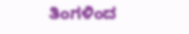ತಿಂಗಳಿಂದ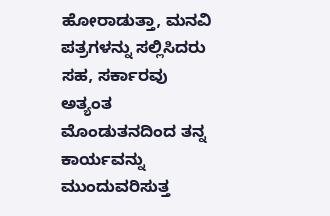ಹೋರಾಡುತ್ತಾ, ಮನವಿ ಪತ್ರಗಳನ್ನು ಸಲ್ಲಿಸಿದರು ಸಹ, ಸರ್ಕಾರವು ಅತ್ಯಂತ ಮೊಂಡುತನದಿಂದ ತನ್ನ ಕಾರ್ಯವನ್ನು ಮುಂದುವರಿಸುತ್ತ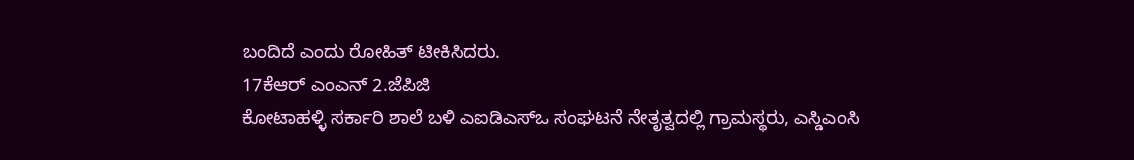ಬಂದಿದೆ ಎಂದು ರೋಹಿತ್ ಟೀಕಿಸಿದರು.
17ಕೆಆರ್ ಎಂಎನ್ 2.ಜೆಪಿಜಿ
ಕೋಟಾಹಳ್ಳಿ ಸರ್ಕಾರಿ ಶಾಲೆ ಬಳಿ ಎಐಡಿಎಸ್ಒ ಸಂಘಟನೆ ನೇತೃತ್ವದಲ್ಲಿ ಗ್ರಾಮಸ್ಥರು, ಎಸ್ಡಿಎಂಸಿ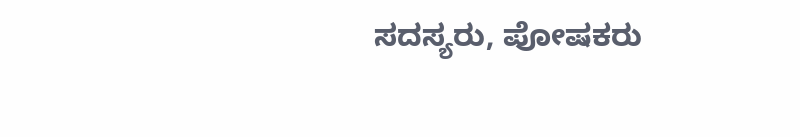ಸದಸ್ಯರು, ಪೋಷಕರು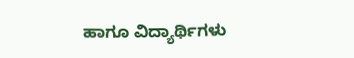ಹಾಗೂ ವಿದ್ಯಾರ್ಥಿಗಳು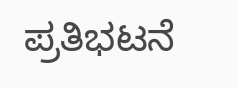ಪ್ರತಿಭಟನೆ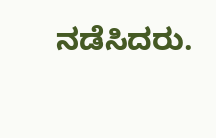ನಡೆಸಿದರು.